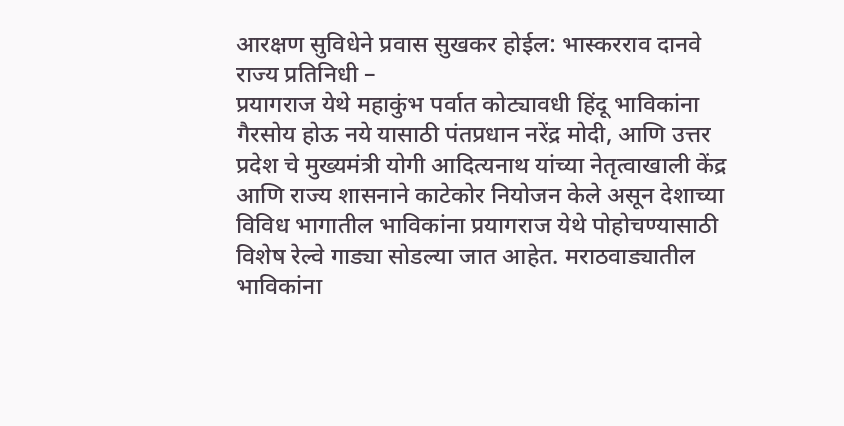आरक्षण सुविधेने प्रवास सुखकर होईल: भास्करराव दानवे
राज्य प्रतिनिधी –
प्रयागराज येथे महाकुंभ पर्वात कोट्यावधी हिंदू भाविकांना गैरसोय होऊ नये यासाठी पंतप्रधान नरेंद्र मोदी, आणि उत्तर प्रदेश चे मुख्यमंत्री योगी आदित्यनाथ यांच्या नेतृत्वाखाली केंद्र आणि राज्य शासनाने काटेकोर नियोजन केले असून देशाच्या विविध भागातील भाविकांना प्रयागराज येथे पोहोचण्यासाठी विशेष रेल्वे गाड्या सोडल्या जात आहेत. मराठवाड्यातील भाविकांना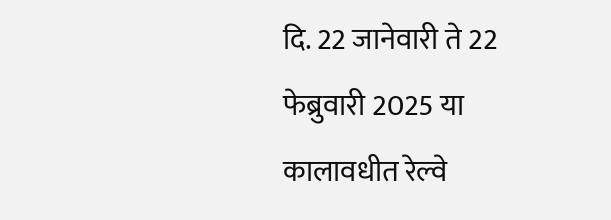दि. 22 जानेवारी ते 22 फेब्रुवारी 2025 या कालावधीत रेल्वे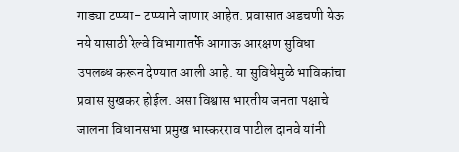गाड्या टप्प्या- टप्प्याने जाणार आहेत. प्रवासात अडचणी येऊ नये यासाठी रेल्वे विभागातर्फे आगाऊ आरक्षण सुविधा उपलब्ध करून देण्यात आली आहे. या सुविधेमुळे भाविकांचा प्रवास सुखकर होईल. असा विश्वास भारतीय जनता पक्षाचे जालना विधानसभा प्रमुख भास्करराव पाटील दानवे यांनी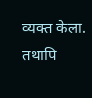व्यक्त केला. तथापि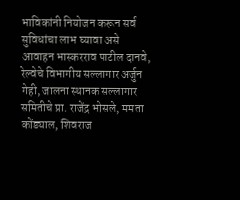भाविकांनी नियोजन करून सर्व सुविधांचा लाभ घ्यावा असे आवाहन भास्करराव पाटील दानवे, रेल्वेचे विभागीय सल्लागार अर्जुन गेही, जालना स्थानक सल्लागार समितीचे प्रा. राजेंद्र भोसले, ममता कोंड्याल, शिवराज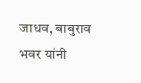जाधव, बाबुराव भवर यांनी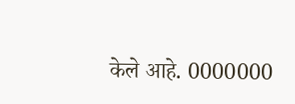केले आहे. 0000000